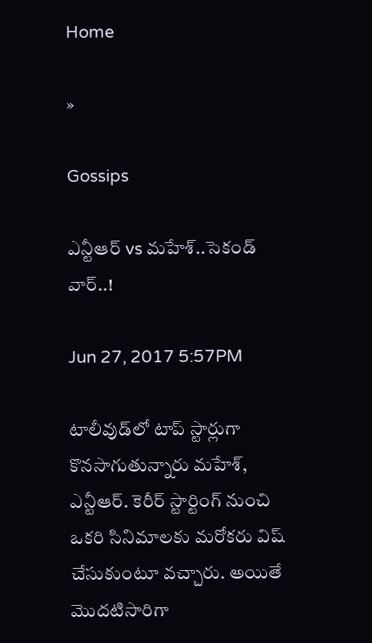Home

»

Gossips

ఎన్టీఆర్ vs మహేశ్..సెకండ్ వార్..!

Jun 27, 2017 5:57PM

టాలీవుడ్‌లో టాప్ స్టార్లుగా కొనసాగుతున్నారు మహేశ్, ఎన్టీఆర్. కెరీర్ స్టార్టింగ్ నుంచి ఒకరి సినిమాలకు మరోకరు విష్ చేసుకుంటూ వచ్చారు. అయితే మొదటిసారిగా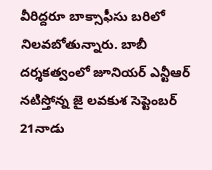వీరిద్దరూ బాక్సాఫీసు బరిలో నిలవబోతున్నారు. బాబీ దర్శకత్వంలో జూనియర్ ఎన్టీఆర్ నటిస్తోన్న జై లవకుశ సెప్టెంబర్ 21నాడు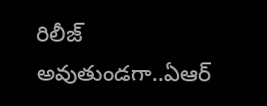రిలీజ్ అవుతుండగా..ఏఆర్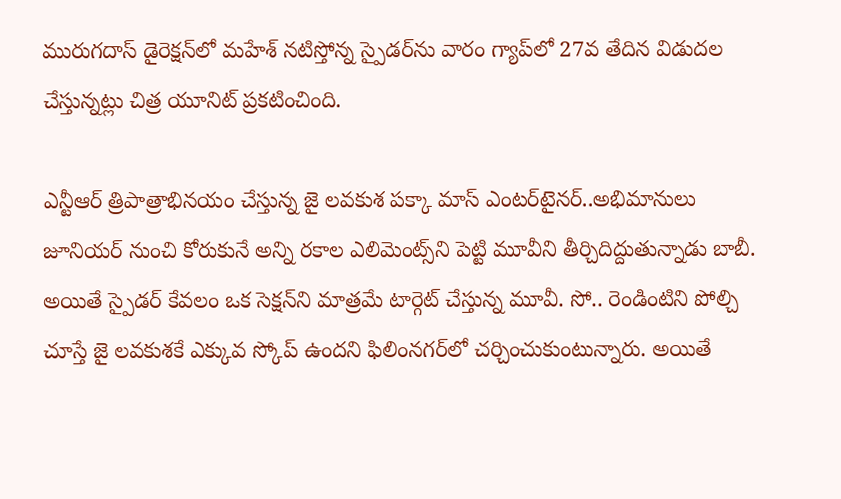మురుగదాస్ డైరెక్షన్‌లో మహేశ్ నటిస్తోన్న స్పైడర్‌ను వారం గ్యాప్‌లో 27వ తేదిన విడుదల చేస్తున్నట్లు చిత్ర యూనిట్ ప్రకటించింది.

ఎన్టీఆర్ త్రిపాత్రాభినయం చేస్తున్న జై లవకుశ పక్కా మాస్ ఎంటర్‌టైనర్..అభిమానులు జూనియర్ నుంచి కోరుకునే అన్ని రకాల ఎలిమెంట్స్‌ని పెట్టి మూవీని తీర్చిదిద్దుతున్నాడు బాబీ. అయితే స్పైడర్‌ కేవలం ఒక సెక్షన్‌ని మాత్రమే టార్గెట్ చేస్తున్న మూవీ. సో.. రెండింటిని పోల్చి చూస్తే జై లవకుశకే ఎక్కువ స్కోప్ ఉందని ఫిలింనగర్‌లో చర్చించుకుంటున్నారు. అయితే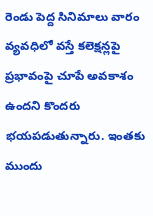రెండు పెద్ద సినిమాలు వారం వ్యవధిలో వస్తే కలెక్షన్లపై ప్రభావంపై చూపే అవకాశం ఉందని కొందరు భయపడుతున్నారు. ఇంతకు ముందు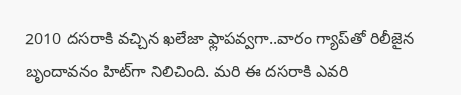2010 దసరాకి వచ్చిన ఖలేజా ఫ్లాపవ్వగా..వారం గ్యాప్‌తో రిలీజైన బృందావనం హిట్‌గా నిలిచింది. మరి ఈ దసరాకి ఎవరి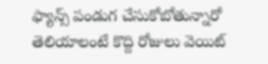ఫ్యాన్స్ పండుగ చేసుకోబోతున్నారో తెలియాలంటే కొద్ది రోజులు వెయిట్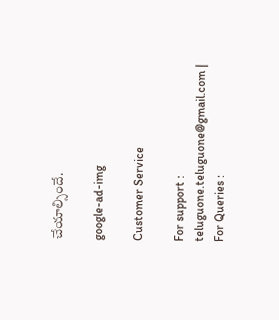చేయాల్సిందే.

google-ad-img

Customer Service

For support : teluguone.teluguone@gmail.com | For Queries :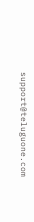support@teluguone.com